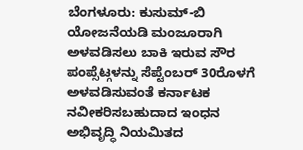ಬೆಂಗಳೂರು: ಕುಸುಮ್-ಬಿ ಯೋಜನೆಯಡಿ ಮಂಜೂರಾಗಿ ಅಳವಡಿಸಲು ಬಾಕಿ ಇರುವ ಸೌರ ಪಂಪ್ಸೆಟ್ಗಳನ್ನು ಸೆಪ್ಟೆಂಬರ್ 30ರೊಳಗೆ ಅಳವಡಿಸುವಂತೆ ಕರ್ನಾಟಕ ನವೀಕರಿಸಬಹುದಾದ ಇಂಧನ ಅಭಿವೃದ್ಧಿ ನಿಯಮಿತದ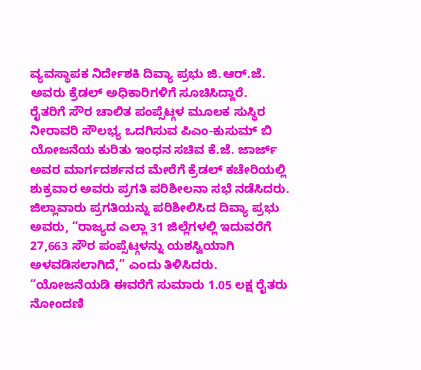ವ್ಯವಸ್ಥಾಪಕ ನಿರ್ದೇಶಕಿ ದಿವ್ಯಾ ಪ್ರಭು ಜಿ.ಆರ್.ಜೆ. ಅವರು ಕ್ರೆಡಲ್ ಅಧಿಕಾರಿಗಳಿಗೆ ಸೂಚಿಸಿದ್ದಾರೆ.
ರೈತರಿಗೆ ಸೌರ ಚಾಲಿತ ಪಂಪ್ಸೆಟ್ಗಳ ಮೂಲಕ ಸುಸ್ಥಿರ ನೀರಾವರಿ ಸೌಲಭ್ಯ ಒದಗಿಸುವ ಪಿಎಂ-ಕುಸುಮ್ ಬಿ ಯೋಜನೆಯ ಕುರಿತು ಇಂಧನ ಸಚಿವ ಕೆ.ಜೆ. ಜಾರ್ಜ್ ಅವರ ಮಾರ್ಗದರ್ಶನದ ಮೇರೆಗೆ ಕ್ರೆಡಲ್ ಕಚೇರಿಯಲ್ಲಿ ಶುಕ್ರವಾರ ಅವರು ಪ್ರಗತಿ ಪರಿಶೀಲನಾ ಸಭೆ ನಡೆಸಿದರು.
ಜಿಲ್ಲಾವಾರು ಪ್ರಗತಿಯನ್ನು ಪರಿಶೀಲಿಸಿದ ದಿವ್ಯಾ ಪ್ರಭು ಅವರು, “ರಾಜ್ಯದ ಎಲ್ಲಾ 31 ಜಿಲ್ಲೆಗಳಲ್ಲಿ ಇದುವರೆಗೆ 27,663 ಸೌರ ಪಂಪ್ಸೆಟ್ಗಳನ್ನು ಯಶಸ್ವಿಯಾಗಿ ಅಳವಡಿಸಲಾಗಿದೆ,” ಎಂದು ತಿಳಿಸಿದರು.
“ಯೋಜನೆಯಡಿ ಈವರೆಗೆ ಸುಮಾರು 1.05 ಲಕ್ಷ ರೈತರು ನೋಂದಣಿ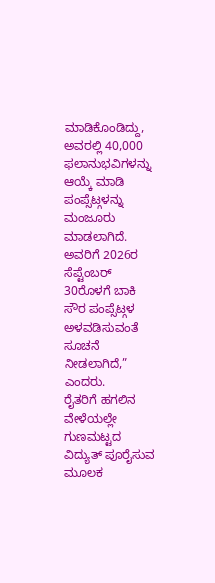ಮಾಡಿಕೊಂಡಿದ್ದು, ಅವರಲ್ಲಿ 40,000 ಫಲಾನುಭವಿಗಳನ್ನು ಆಯ್ಕೆ ಮಾಡಿ ಪಂಪ್ಸೆಟ್ಗಳನ್ನು ಮಂಜೂರು ಮಾಡಲಾಗಿದೆ. ಅವರಿಗೆ 2026ರ ಸೆಪ್ಟೆಂಬರ್ 30ರೊಳಗೆ ಬಾಕಿ ಸೌರ ಪಂಪ್ಸೆಟ್ಗಳ ಅಳವಡಿಸುವಂತೆ ಸೂಚನೆ ನೀಡಲಾಗಿದೆ,” ಎಂದರು.
ರೈತರಿಗೆ ಹಗಲಿನ ವೇಳೆಯಲ್ಲೇ ಗುಣಮಟ್ಟದ ವಿದ್ಯುತ್ ಪೂರೈಸುವ ಮೂಲಕ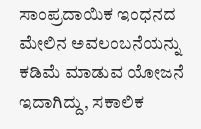ಸಾಂಪ್ರದಾಯಿಕ ಇಂಧನದ ಮೇಲಿನ ಅವಲಂಬನೆಯನ್ನು ಕಡಿಮೆ ಮಾಡುವ ಯೋಜನೆ ಇದಾಗಿದ್ದು, ಸಕಾಲಿಕ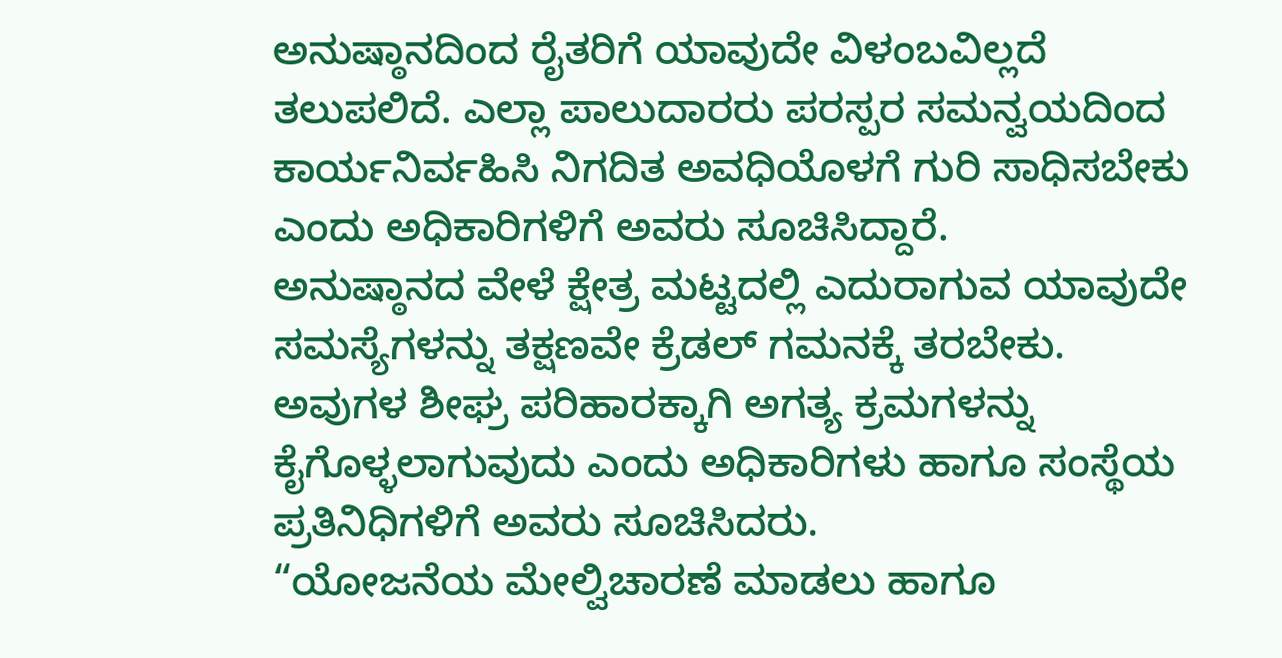ಅನುಷ್ಠಾನದಿಂದ ರೈತರಿಗೆ ಯಾವುದೇ ವಿಳಂಬವಿಲ್ಲದೆ ತಲುಪಲಿದೆ. ಎಲ್ಲಾ ಪಾಲುದಾರರು ಪರಸ್ಪರ ಸಮನ್ವಯದಿಂದ ಕಾರ್ಯನಿರ್ವಹಿಸಿ ನಿಗದಿತ ಅವಧಿಯೊಳಗೆ ಗುರಿ ಸಾಧಿಸಬೇಕು ಎಂದು ಅಧಿಕಾರಿಗಳಿಗೆ ಅವರು ಸೂಚಿಸಿದ್ದಾರೆ.
ಅನುಷ್ಠಾನದ ವೇಳೆ ಕ್ಷೇತ್ರ ಮಟ್ಟದಲ್ಲಿ ಎದುರಾಗುವ ಯಾವುದೇ ಸಮಸ್ಯೆಗಳನ್ನು ತಕ್ಷಣವೇ ಕ್ರೆಡಲ್ ಗಮನಕ್ಕೆ ತರಬೇಕು. ಅವುಗಳ ಶೀಘ್ರ ಪರಿಹಾರಕ್ಕಾಗಿ ಅಗತ್ಯ ಕ್ರಮಗಳನ್ನು ಕೈಗೊಳ್ಳಲಾಗುವುದು ಎಂದು ಅಧಿಕಾರಿಗಳು ಹಾಗೂ ಸಂಸ್ಥೆಯ ಪ್ರತಿನಿಧಿಗಳಿಗೆ ಅವರು ಸೂಚಿಸಿದರು.
“ಯೋಜನೆಯ ಮೇಲ್ವಿಚಾರಣೆ ಮಾಡಲು ಹಾಗೂ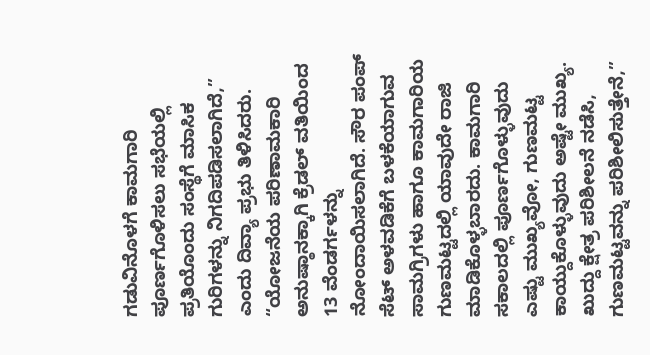ಗಡುವಿನೊಳಗೆ ಕಾಮಗಾರಿ ಪೂರ್ಣಗೊಳಿಸಲು ಸಭೆಯಲ್ಲಿ ಪ್ರತಿಯೊಂದು ಸಂಸ್ಥೆಗೆ ಮಾಸಿಕ ಗುರಿಗಳನ್ನು ನಿಗದಿಪಡಿಸಲಾಗಿದೆ,” ಎಂದು ದಿವ್ಯಾ ಪ್ರಭು ತಿಳಿಸಿದರು.
“ಯೋಜನೆಯ ಪರಿಣಾಮಕಾರಿ ಅನುಷ್ಠಾನಕ್ಕಾಗಿ ಕ್ರೆಡಲ್ ವತಿಯಿಂದ 13 ವೆಂಡರ್ಗಳನ್ನು ನೋಂದಾಯಿಸಲಾಗಿದೆ. ಸೌರ ಪಂಪ್ ಸೆಟ್ ಅಳವಡಿಕೆಗೆ ಬಳಕೆಯಾಗುವ ಸಾಮಗ್ರಿಗಳು ಹಾಗೂ ಕಾಮಗಾರಿಯ ಗುಣಮಟ್ಟದಲ್ಲಿ ಯಾವುದೇ ರಾಜಿ ಮಾಡಿಕೊಳ್ಳಬಾರದು. ಕಾಮಗಾರಿ ಸಕಾಲದಲ್ಲಿ ಪೂರ್ಣಗೊಳ್ಳುವುದು ಎಷ್ಟು ಮುಖ್ಯವೋ, ಗುಣಮಟ್ಟ ಕಾಯ್ದುಕೊಳ್ಳುವುದು ಅಷ್ಟೇ ಮುಖ್ಯ. ಖುದ್ದು ಕ್ಷೇತ್ರ ಪರಿಶೀಲನೆ ನಡೆಸಿ, ಗುಣಮಟ್ಟವನ್ನು ಪರಿಶೀಲಿಸುತ್ತೇನೆ,”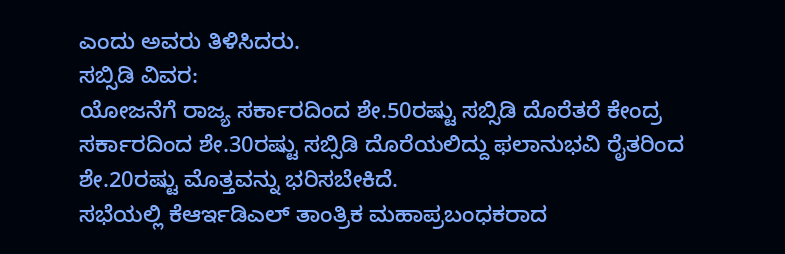ಎಂದು ಅವರು ತಿಳಿಸಿದರು.
ಸಬ್ಸಿಡಿ ವಿವರ:
ಯೋಜನೆಗೆ ರಾಜ್ಯ ಸರ್ಕಾರದಿಂದ ಶೇ.50ರಷ್ಟು ಸಬ್ಸಿಡಿ ದೊರೆತರೆ ಕೇಂದ್ರ ಸರ್ಕಾರದಿಂದ ಶೇ.30ರಷ್ಟು ಸಬ್ಸಿಡಿ ದೊರೆಯಲಿದ್ದು ಫಲಾನುಭವಿ ರೈತರಿಂದ ಶೇ.20ರಷ್ಟು ಮೊತ್ತವನ್ನು ಭರಿಸಬೇಕಿದೆ.
ಸಭೆಯಲ್ಲಿ ಕೆಆರ್ಇಡಿಎಲ್ ತಾಂತ್ರಿಕ ಮಹಾಪ್ರಬಂಧಕರಾದ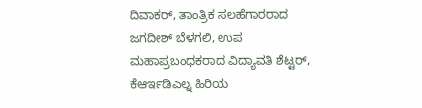ದಿವಾಕರ್, ತಾಂತ್ರಿಕ ಸಲಹೆಗಾರರಾದ ಜಗದೀಶ್ ಬೆಳಗಲಿ, ಉಪ ಮಹಾಪ್ರಬಂಧಕರಾದ ವಿದ್ಯಾವತಿ ಶೆಟ್ಟರ್, ಕೆಆರ್ಇಡಿಎಲ್ನ ಹಿರಿಯ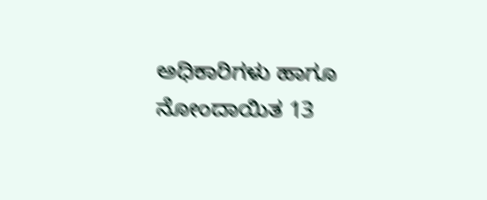ಅಧಿಕಾರಿಗಳು ಹಾಗೂ ನೋಂದಾಯಿತ 13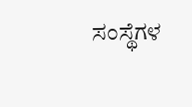ಸಂಸ್ಥೆಗಳ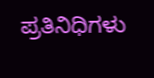ಪ್ರತಿನಿಧಿಗಳು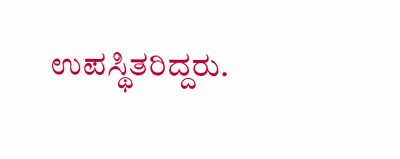ಉಪಸ್ಥಿತರಿದ್ದರು.